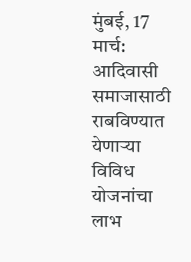मुंबई, 17 मार्च: आदिवासी समाजासाठी राबविण्यात येणाऱ्या विविध योजनांचा लाभ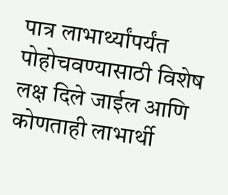पात्र लाभार्थ्यांपर्यंत पोहोचवण्यासाठी विशेष लक्ष दिले जाईल आणि कोणताही लाभार्थी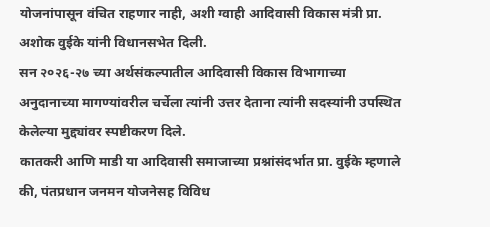योजनांपासून वंचित राहणार नाही, अशी ग्वाही आदिवासी विकास मंत्री प्रा. अशोक वुईके यांनी विधानसभेत दिली.
सन २०२६-२७ च्या अर्थसंकल्पातील आदिवासी विकास विभागाच्या अनुदानाच्या मागण्यांवरील चर्चेला त्यांनी उत्तर देताना त्यांनी सदस्यांनी उपस्थित केलेल्या मुद्द्यांवर स्पष्टीकरण दिले.
कातकरी आणि माडी या आदिवासी समाजाच्या प्रश्नांसंदर्भात प्रा. वुईके म्हणाले की, पंतप्रधान जनमन योजनेसह विविध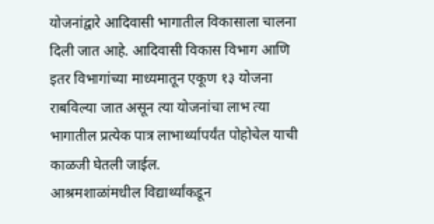योजनांद्वारे आदिवासी भागातील विकासाला चालना दिली जात आहे. आदिवासी विकास विभाग आणि इतर विभागांच्या माध्यमातून एकूण १३ योजना राबविल्या जात असून त्या योजनांचा लाभ त्या भागातील प्रत्येक पात्र लाभार्थ्यापर्यंत पोहोचेल याची काळजी घेतली जाईल.
आश्रमशाळांमधील विद्यार्थ्यांकडून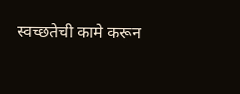स्वच्छतेची कामे करून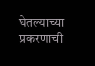घेतल्याच्या प्रकरणाची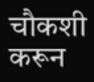चौकशी करून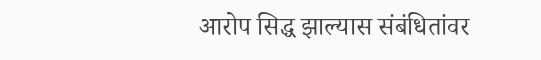आरोप सिद्ध झाल्यास संबंधितांवर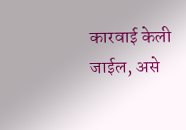कारवाई केली जाईल, असे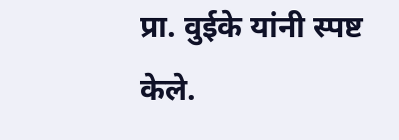प्रा. वुईके यांनी स्पष्ट केले.